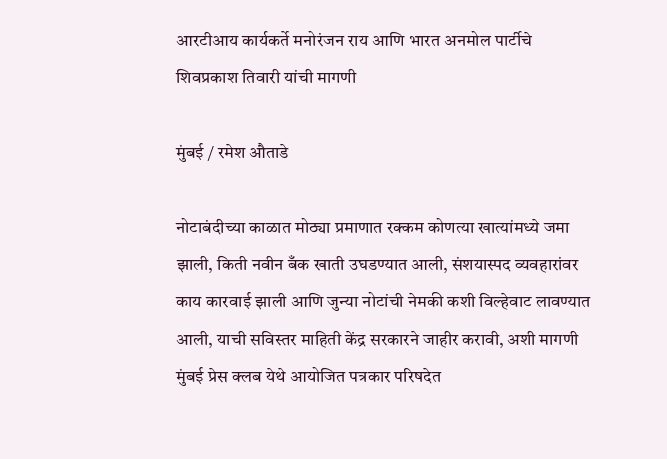आरटीआय कार्यकर्ते मनोरंजन राय आणि भारत अनमोल पार्टीचे शिवप्रकाश तिवारी यांची मागणी

मुंबई / रमेश औताडे

नोटाबंदीच्या काळात मोठ्या प्रमाणात रक्कम कोणत्या खात्यांमध्ये जमा झाली, किती नवीन बँक खाती उघडण्यात आली, संशयास्पद व्यवहारांवर काय कारवाई झाली आणि जुन्या नोटांची नेमकी कशी विल्हेवाट लावण्यात आली, याची सविस्तर माहिती केंद्र सरकारने जाहीर करावी, अशी मागणी मुंबई प्रेस क्लब येथे आयोजित पत्रकार परिषदेत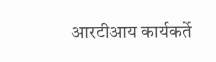आरटीआय कार्यकर्ते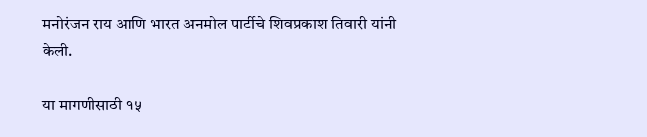मनोरंजन राय आणि भारत अनमोल पार्टीचे शिवप्रकाश तिवारी यांनी केली.

या मागणीसाठी १५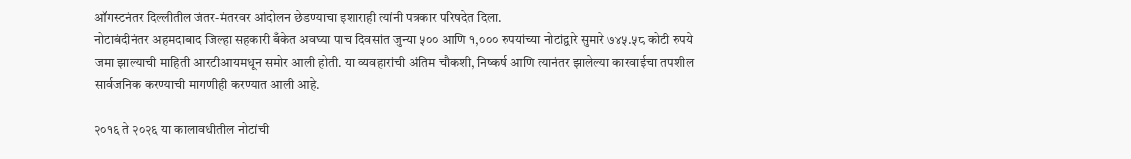ऑगस्टनंतर दिल्लीतील जंतर-मंतरवर आंदोलन छेडण्याचा इशाराही त्यांनी पत्रकार परिषदेत दिला.
नोटाबंदीनंतर अहमदाबाद जिल्हा सहकारी बँकेत अवघ्या पाच दिवसांत जुन्या ५०० आणि १,००० रुपयांच्या नोटांद्वारे सुमारे ७४५.५८ कोटी रुपये जमा झाल्याची माहिती आरटीआयमधून समोर आली होती. या व्यवहारांची अंतिम चौकशी, निष्कर्ष आणि त्यानंतर झालेल्या कारवाईचा तपशील सार्वजनिक करण्याची मागणीही करण्यात आली आहे.

२०१६ ते २०२६ या कालावधीतील नोटांची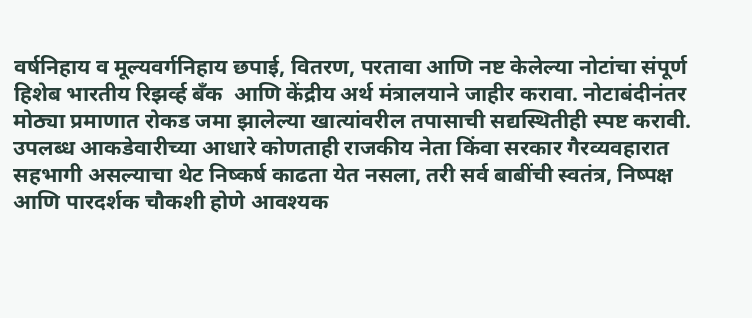वर्षनिहाय व मूल्यवर्गनिहाय छपाई, वितरण, परतावा आणि नष्ट केलेल्या नोटांचा संपूर्ण हिशेब भारतीय रिझर्व्ह बँक  आणि केंद्रीय अर्थ मंत्रालयाने जाहीर करावा. नोटाबंदीनंतर मोठ्या प्रमाणात रोकड जमा झालेल्या खात्यांवरील तपासाची सद्यस्थितीही स्पष्ट करावी.
उपलब्ध आकडेवारीच्या आधारे कोणताही राजकीय नेता किंवा सरकार गैरव्यवहारात सहभागी असल्याचा थेट निष्कर्ष काढता येत नसला, तरी सर्व बाबींची स्वतंत्र, निष्पक्ष आणि पारदर्शक चौकशी होणे आवश्यक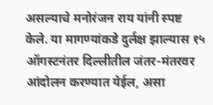असल्याचे मनोरंजन राय यांनी स्पष्ट केले. या मागण्यांकडे दुर्लक्ष झाल्यास १५ ऑगस्टनंतर दिल्लीतील जंतर-मंतरवर आंदोलन करण्यात येईल, असा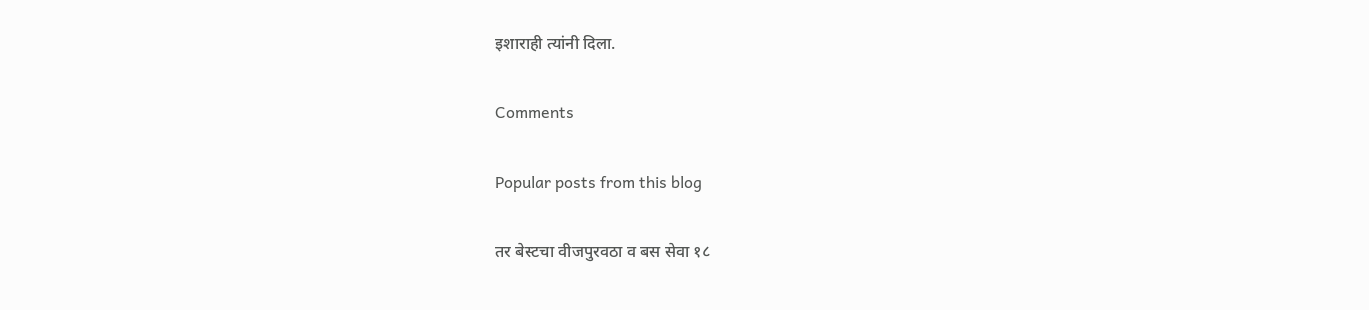इशाराही त्यांनी दिला.

Comments

Popular posts from this blog

तर बेस्टचा वीजपुरवठा व बस सेवा १८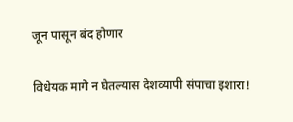जून पासून बंद होणार

विधेयक मागे न घेतल्यास देशव्यापी संपाचा इशारा!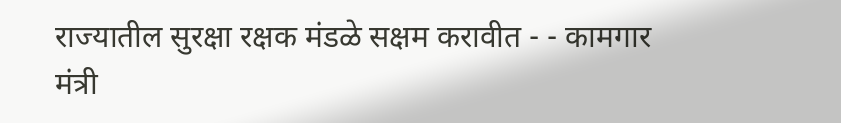राज्यातील सुरक्षा रक्षक मंडळे सक्षम करावीत - - कामगार मंत्री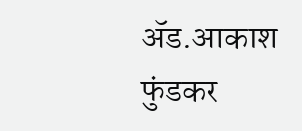ॲड.आकाश फुंडकर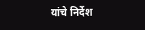यांचे निर्देश